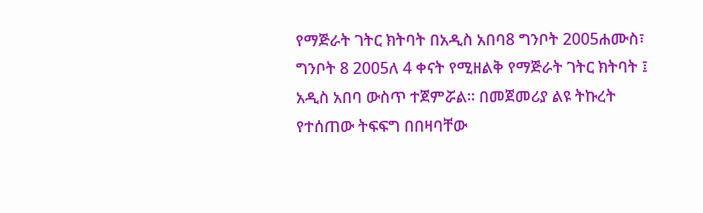የማጅራት ገትር ክትባት በአዲስ አበባ8 ግንቦት 2005ሐሙስ፣ ግንቦት 8 2005ለ 4 ቀናት የሚዘልቅ የማጅራት ገትር ክትባት ፤ አዲስ አበባ ውስጥ ተጀምሯል። በመጀመሪያ ልዩ ትኩረት የተሰጠው ትፍፍግ በበዛባቸው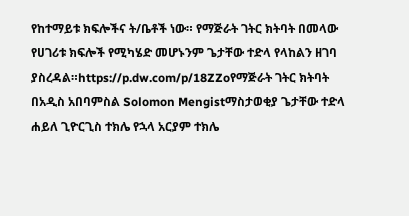የከተማይቱ ክፍሎችና ት/ቤቶች ነው። የማጅራት ገትር ክትባት በመላው የሀገሪቱ ክፍሎች የሚካሄድ መሆኑንም ጌታቸው ተድላ የላከልን ዘገባ ያስረዳል።https://p.dw.com/p/18ZZoየማጅራት ገትር ክትባት በአዲስ አበባምስል Solomon Mengistማስታወቂያ ጌታቸው ተድላ ሐይለ ጊዮርጊስ ተክሌ የኋላ አርያም ተክሌ